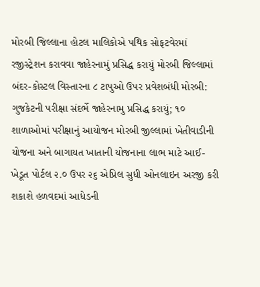મોરબી જિલ્લાના હોટલ માલિકોએ પથિક સોફટવેરમાં રજીસ્ટ્રેશન કરાવવા જાહેરનામું પ્રસિદ્ધ કરાયું મોરબી જિલ્લામાં બંદર-કોસ્ટલ વિસ્તારના ૮ ટાપુઓ ઉપર પ્રવેશબંધી મોરબી: ગુજકેટની પરીક્ષા સંદર્ભે જાહેરનામુ પ્રસિદ્ધ કરાયું; ૧૦ શાળાઓમાં પરીક્ષાનું આયોજન મોરબી જીલ્લામાં ખેતીવાડીની યોજના અને બાગાયત ખાતાની યોજનાના લાભ માટે આઈ-ખેડૂત પોર્ટલ ૨.૦ ઉપર ૨૬ એપ્રિલ સુધી ઓનલાઇન અરજી કરી શકાશે હળવદમાં આધેડની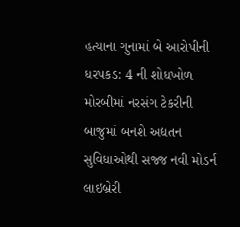હત્યાના ગુનામાં બે આરોપીની ધરપકડ: 4 ની શોધખોળ મોરબીમાં નરસંગ ટેકરીની બાજુમાં બનશે અદ્યતન સુવિધાઓથી સજ્જ નવી મોડર્ન લાઇબ્રેરી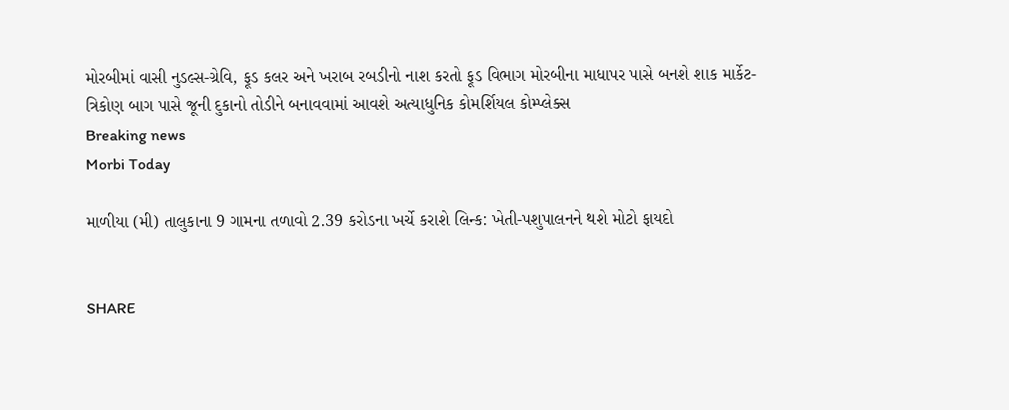મોરબીમાં વાસી નુડલ્સ-ગ્રેવિ, ફૂડ કલર અને ખરાબ રબડીનો નાશ કરતો ફૂડ વિભાગ મોરબીના માધાપર પાસે બનશે શાક માર્કેટ-ત્રિકોણ બાગ પાસે જૂની દુકાનો તોડીને બનાવવામાં આવશે અત્યાધુનિક કોમર્શિયલ કોમ્પ્લેક્સ
Breaking news
Morbi Today

માળીયા (મી) તાલુકાના 9 ગામના તળાવો 2.39 કરોડના ખર્ચે કરાશે લિન્ક: ખેતી-પશુપાલનને થશે મોટો ફાયદો


SHARE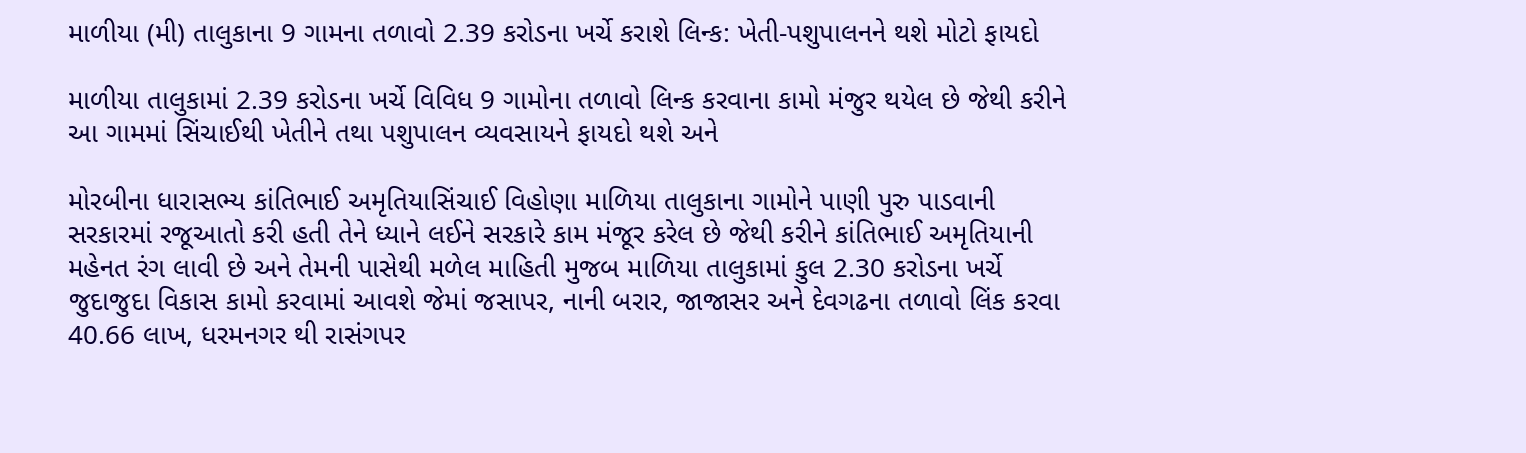માળીયા (મી) તાલુકાના 9 ગામના તળાવો 2.39 કરોડના ખર્ચે કરાશે લિન્ક: ખેતી-પશુપાલનને થશે મોટો ફાયદો

માળીયા તાલુકામાં 2.39 કરોડના ખર્ચે વિવિધ 9 ગામોના તળાવો લિન્ક કરવાના કામો મંજુર થયેલ છે જેથી કરીને આ ગામમાં સિંચાઈથી ખેતીને તથા પશુપાલન વ્યવસાયને ફાયદો થશે અને

મોરબીના ધારાસભ્ય કાંતિભાઈ અમૃતિયાસિંચાઈ વિહોણા માળિયા તાલુકાના ગામોને પાણી પુરુ પાડવાની સરકારમાં રજૂઆતો કરી હતી તેને ધ્યાને લઈને સરકારે કામ મંજૂર કરેલ છે જેથી કરીને કાંતિભાઈ અમૃતિયાની મહેનત રંગ લાવી છે અને તેમની પાસેથી મળેલ માહિતી મુજબ માળિયા તાલુકામાં કુલ 2.30 કરોડના ખર્ચે જુદાજુદા વિકાસ કામો કરવામાં આવશે જેમાં જસાપર, નાની બરાર, જાજાસર અને દેવગઢના તળાવો લિંક કરવા 40.66 લાખ, ધરમનગર થી રાસંગપર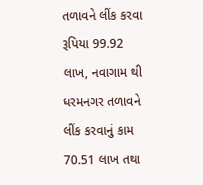તળાવને લીંક કરવા રૂપિયા 99.92 લાખ, નવાગામ થી ધરમનગર તળાવને લીંક કરવાનું કામ 70.51 લાખ તથા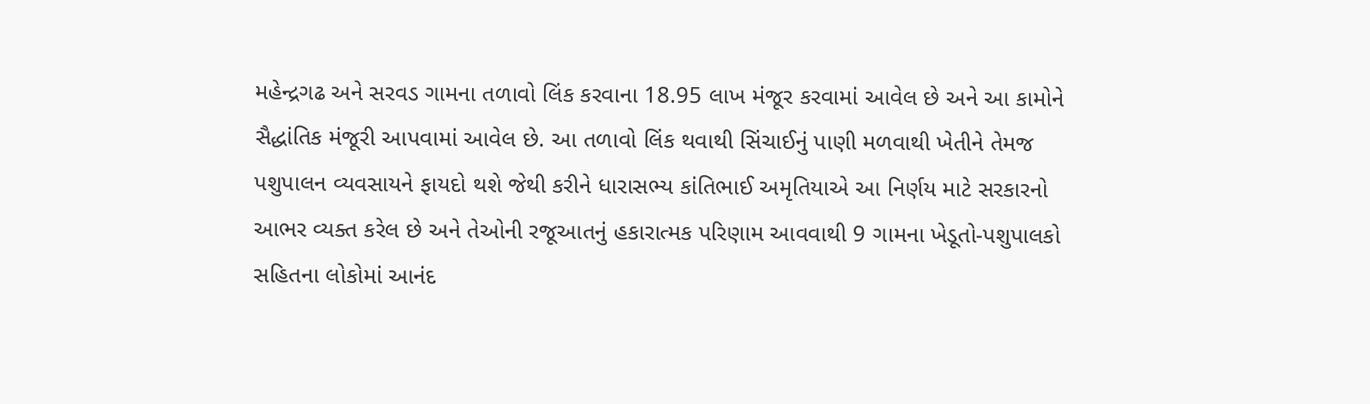મહેન્દ્રગઢ અને સરવડ ગામના તળાવો લિંક કરવાના 18.95 લાખ મંજૂર કરવામાં આવેલ છે અને આ કામોને સૈદ્ધાંતિક મંજૂરી આપવામાં આવેલ છે. આ તળાવો લિંક થવાથી સિંચાઈનું પાણી મળવાથી ખેતીને તેમજ પશુપાલન વ્યવસાયને ફાયદો થશે જેથી કરીને ધારાસભ્ય કાંતિભાઈ અમૃતિયાએ આ નિર્ણય માટે સરકારનો આભર વ્યક્ત કરેલ છે અને તેઓની રજૂઆતનું હકારાત્મક પરિણામ આવવાથી 9 ગામના ખેડૂતો-પશુપાલકો સહિતના લોકોમાં આનંદ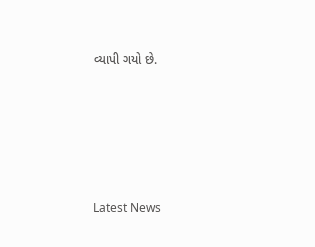વ્યાપી ગયો છે.






Latest News